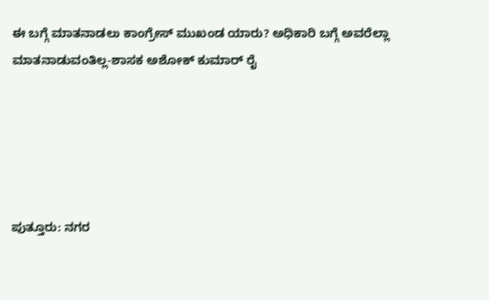ಈ ಬಗ್ಗೆ ಮಾತನಾಡಲು ಕಾಂಗ್ರೇಸ್ ಮುಖಂಡ ಯಾರು? ಅಧಿಕಾರಿ ಬಗ್ಗೆ ಅವರೆಲ್ಲಾ ಮಾತನಾಡುವಂತಿಲ್ಲ-ಶಾಸಕ ಅಶೋಕ್ ಕುಮಾರ್ ರೈ





ಪುತ್ತೂರು: ನಗರ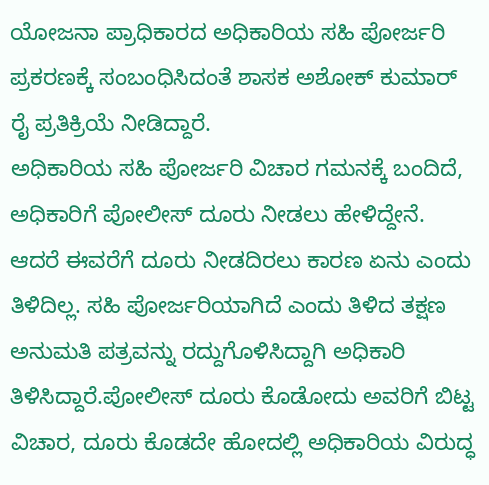ಯೋಜನಾ ಪ್ರಾಧಿಕಾರದ ಅಧಿಕಾರಿಯ ಸಹಿ ಪೋರ್ಜರಿ ಪ್ರಕರಣಕ್ಕೆ ಸಂಬಂಧಿಸಿದಂತೆ ಶಾಸಕ ಅಶೋಕ್ ಕುಮಾರ್ ರೈ ಪ್ರತಿಕ್ರಿಯೆ ನೀಡಿದ್ದಾರೆ.
ಅಧಿಕಾರಿಯ ಸಹಿ ಪೋರ್ಜರಿ ವಿಚಾರ ಗಮನಕ್ಕೆ ಬಂದಿದೆ, ಅಧಿಕಾರಿಗೆ ಪೋಲೀಸ್ ದೂರು ನೀಡಲು ಹೇಳಿದ್ದೇನೆ. ಆದರೆ ಈವರೆಗೆ ದೂರು ನೀಡದಿರಲು ಕಾರಣ ಏನು ಎಂದು ತಿಳಿದಿಲ್ಲ. ಸಹಿ ಪೋರ್ಜರಿಯಾಗಿದೆ ಎಂದು ತಿಳಿದ ತಕ್ಷಣ ಅನುಮತಿ ಪತ್ರವನ್ನು ರದ್ದುಗೊಳಿಸಿದ್ದಾಗಿ ಅಧಿಕಾರಿ ತಿಳಿಸಿದ್ದಾರೆ.ಪೋಲೀಸ್ ದೂರು ಕೊಡೋದು ಅವರಿಗೆ ಬಿಟ್ಟ ವಿಚಾರ, ದೂರು ಕೊಡದೇ ಹೋದಲ್ಲಿ ಅಧಿಕಾರಿಯ ವಿರುದ್ಧ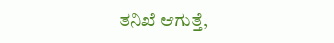ತನಿಖೆ ಆಗುತ್ತೆ,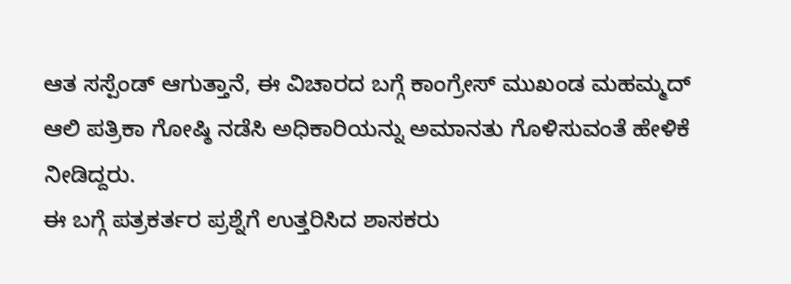ಆತ ಸಸ್ಪೆಂಡ್ ಆಗುತ್ತಾನೆ, ಈ ವಿಚಾರದ ಬಗ್ಗೆ ಕಾಂಗ್ರೇಸ್ ಮುಖಂಡ ಮಹಮ್ಮದ್ ಆಲಿ ಪತ್ರಿಕಾ ಗೋಷ್ಠಿ ನಡೆಸಿ ಅಧಿಕಾರಿಯನ್ನು ಅಮಾನತು ಗೊಳಿಸುವಂತೆ ಹೇಳಿಕೆ ನೀಡಿದ್ದರು.
ಈ ಬಗ್ಗೆ ಪತ್ರಕರ್ತರ ಪ್ರಶ್ನೆಗೆ ಉತ್ತರಿಸಿದ ಶಾಸಕರು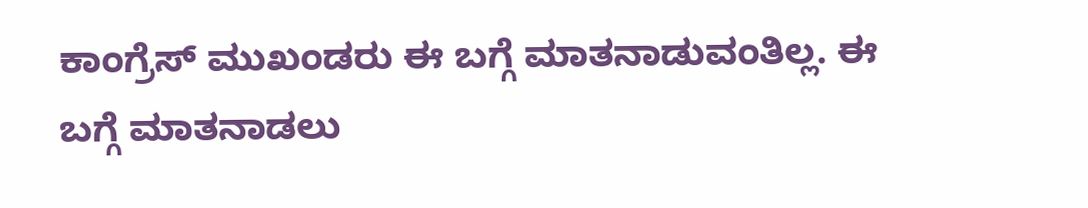ಕಾಂಗ್ರೆಸ್ ಮುಖಂಡರು ಈ ಬಗ್ಗೆ ಮಾತನಾಡುವಂತಿಲ್ಲ. ಈ ಬಗ್ಗೆ ಮಾತನಾಡಲು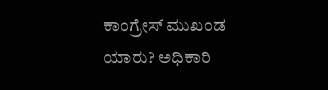ಕಾಂಗ್ರೇಸ್ ಮುಖಂಡ ಯಾರು? ಅಧಿಕಾರಿ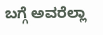ಬಗ್ಗೆ ಅವರೆಲ್ಲಾ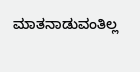ಮಾತನಾಡುವಂತಿಲ್ಲ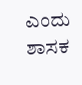ಎಂದು ಶಾಸಕ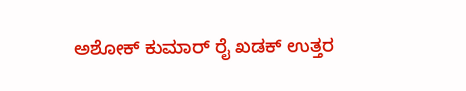ಅಶೋಕ್ ಕುಮಾರ್ ರೈ ಖಡಕ್ ಉತ್ತರ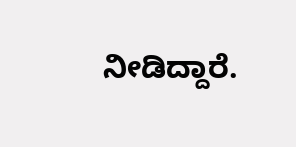ನೀಡಿದ್ದಾರೆ.